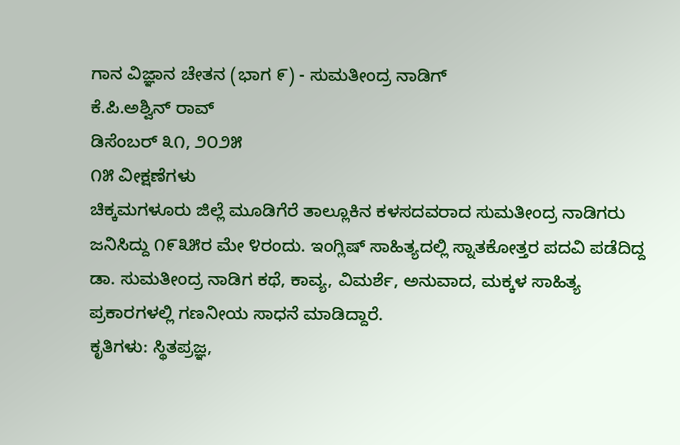ಗಾನ ವಿಜ್ಞಾನ ಚೇತನ (ಭಾಗ ೯) - ಸುಮತೀಂದ್ರ ನಾಡಿಗ್
ಕೆ.ಪಿ.ಅಶ್ವಿನ್ ರಾವ್
ಡಿಸೆಂಬರ್ ೩೧, ೨೦೨೫
೧೫ ವೀಕ್ಷಣೆಗಳು
ಚಿಕ್ಕಮಗಳೂರು ಜಿಲ್ಲೆ ಮೂಡಿಗೆರೆ ತಾಲ್ಲೂಕಿನ ಕಳಸದವರಾದ ಸುಮತೀಂದ್ರ ನಾಡಿಗರು ಜನಿಸಿದ್ದು ೧೯೩೫ರ ಮೇ ೪ರಂದು. ಇಂಗ್ಲಿಷ್ ಸಾಹಿತ್ಯದಲ್ಲಿ ಸ್ನಾತಕೋತ್ತರ ಪದವಿ ಪಡೆದಿದ್ದ ಡಾ. ಸುಮತೀಂದ್ರ ನಾಡಿಗ ಕಥೆ, ಕಾವ್ಯ, ವಿಮರ್ಶೆ, ಅನುವಾದ, ಮಕ್ಕಳ ಸಾಹಿತ್ಯ ಪ್ರಕಾರಗಳಲ್ಲಿ ಗಣನೀಯ ಸಾಧನೆ ಮಾಡಿದ್ದಾರೆ.
ಕೃತಿಗಳು: ಸ್ಥಿತಪ್ರಜ್ಞ,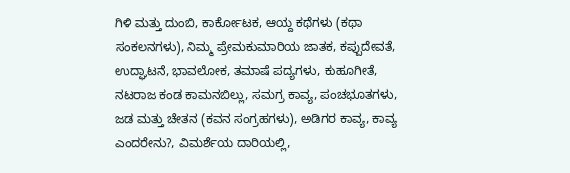ಗಿಳಿ ಮತ್ತು ದುಂಬಿ, ಕಾರ್ಕೋಟಕ, ಆಯ್ದ ಕಥೆಗಳು (ಕಥಾ ಸಂಕಲನಗಳು), ನಿಮ್ಮ ಪ್ರೇಮಕುಮಾರಿಯ ಜಾತಕ, ಕಪ್ಪುದೇವತೆ, ಉದ್ಘಾಟನೆ, ಭಾವಲೋಕ, ತಮಾಷೆ ಪದ್ಯಗಳು, ಕುಹೂಗೀತೆ, ನಟರಾಜ ಕಂಡ ಕಾಮನಬಿಲ್ಲು, ಸಮಗ್ರ ಕಾವ್ಯ, ಪಂಚಭೂತಗಳು, ಜಡ ಮತ್ತು ಚೇತನ (ಕವನ ಸಂಗ್ರಹಗಳು), ಅಡಿಗರ ಕಾವ್ಯ, ಕಾವ್ಯ ಎಂದರೇನು?, ವಿಮರ್ಶೆಯ ದಾರಿಯಲ್ಲಿ,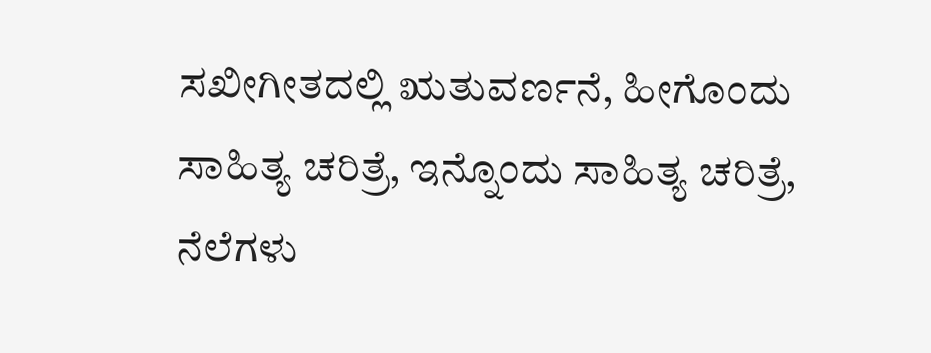ಸಖೀಗೀತದಲ್ಲಿ ಋತುವರ್ಣನೆ, ಹೀಗೊಂದು ಸಾಹಿತ್ಯ ಚರಿತ್ರೆ, ಇನ್ನೊಂದು ಸಾಹಿತ್ಯ ಚರಿತ್ರೆ, ನೆಲೆಗಳು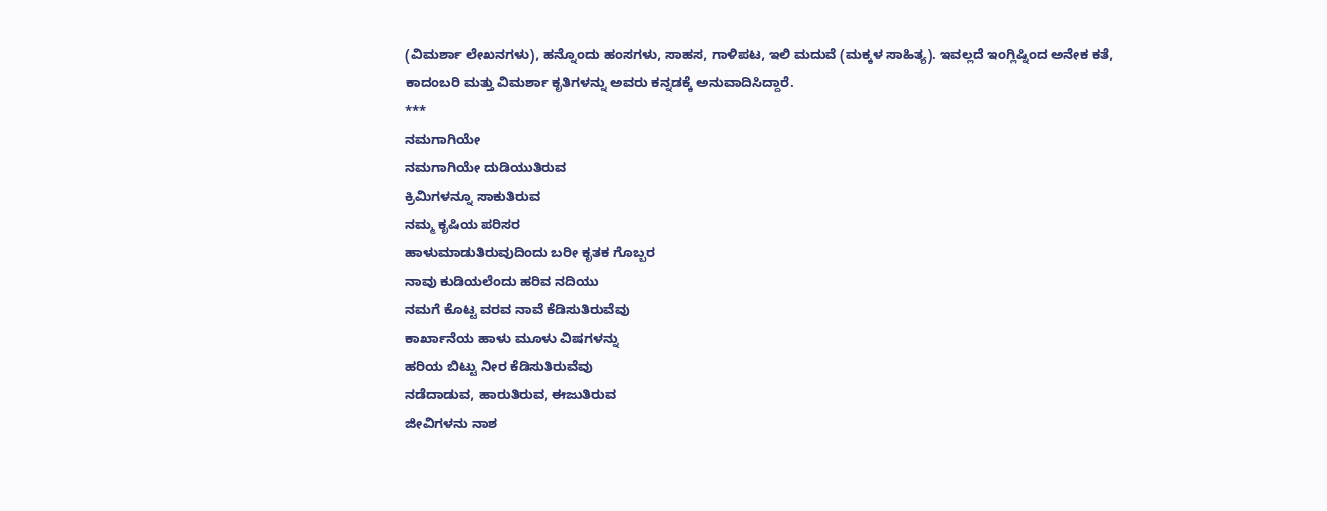(ವಿಮರ್ಶಾ ಲೇಖನಗಳು), ಹನ್ನೊಂದು ಹಂಸಗಳು, ಸಾಹಸ, ಗಾಳಿಪಟ, ಇಲಿ ಮದುವೆ (ಮಕ್ಕಳ ಸಾಹಿತ್ಯ). ಇವಲ್ಲದೆ ಇಂಗ್ಲಿಷ್ನಿಂದ ಅನೇಕ ಕತೆ, ಕಾದಂಬರಿ ಮತ್ತು ವಿಮರ್ಶಾ ಕೃತಿಗಳನ್ನು ಅವರು ಕನ್ನಡಕ್ಕೆ ಅನುವಾದಿಸಿದ್ದಾರೆ.
***
ನಮಗಾಗಿಯೇ
ನಮಗಾಗಿಯೇ ದುಡಿಯುತಿರುವ
ಕ್ರಿಮಿಗಳನ್ನೂ ಸಾಕುತಿರುವ
ನಮ್ಮ ಕೃಷಿಯ ಪರಿಸರ
ಹಾಳುಮಾಡುತಿರುವುದಿಂದು ಬರೀ ಕೃತಕ ಗೊಬ್ಬರ
ನಾವು ಕುಡಿಯಲೆಂದು ಹರಿವ ನದಿಯು
ನಮಗೆ ಕೊಟ್ಟ ವರವ ನಾವೆ ಕೆಡಿಸುತಿರುವೆವು
ಕಾರ್ಖಾನೆಯ ಹಾಳು ಮೂಳು ವಿಷಗಳನ್ನು
ಹರಿಯ ಬಿಟ್ಟು ನೀರ ಕೆಡಿಸುತಿರುವೆವು
ನಡೆದಾಡುವ, ಹಾರುತಿರುವ, ಈಜುತಿರುವ
ಜೀವಿಗಳನು ನಾಶ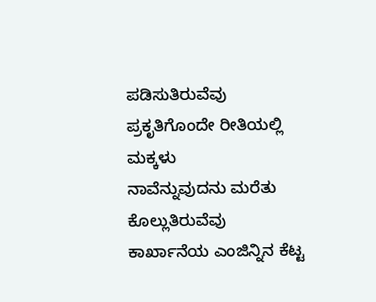ಪಡಿಸುತಿರುವೆವು
ಪ್ರಕೃತಿಗೊಂದೇ ರೀತಿಯಲ್ಲಿ ಮಕ್ಕಳು
ನಾವೆನ್ನುವುದನು ಮರೆತು ಕೊಲ್ಲುತಿರುವೆವು
ಕಾರ್ಖಾನೆಯ ಎಂಜಿನ್ನಿನ ಕೆಟ್ಟ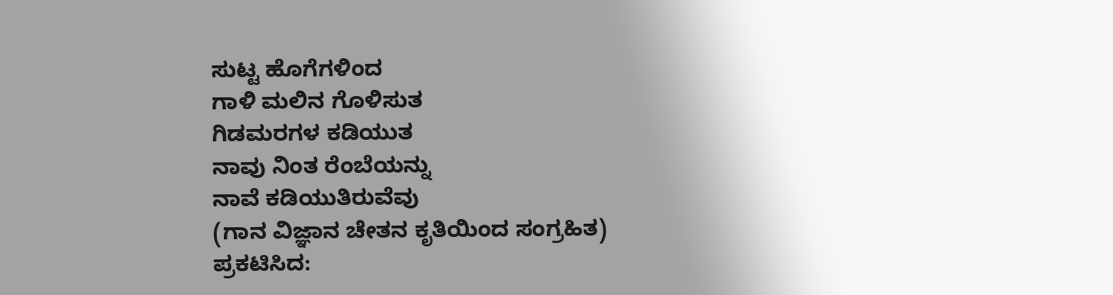ಸುಟ್ಟ ಹೊಗೆಗಳಿಂದ
ಗಾಳಿ ಮಲಿನ ಗೊಳಿಸುತ
ಗಿಡಮರಗಳ ಕಡಿಯುತ
ನಾವು ನಿಂತ ರೆಂಬೆಯನ್ನು
ನಾವೆ ಕಡಿಯುತಿರುವೆವು
(ಗಾನ ವಿಜ್ಞಾನ ಚೇತನ ಕೃತಿಯಿಂದ ಸಂಗ್ರಹಿತ)
ಪ್ರಕಟಿಸಿದ: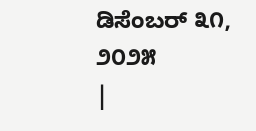ಡಿಸೆಂಬರ್ ೩೧, ೨೦೨೫
|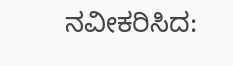ನವೀಕರಿಸಿದ: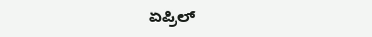ಏಪ್ರಿಲ್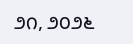೨೧, ೨೦೨೬